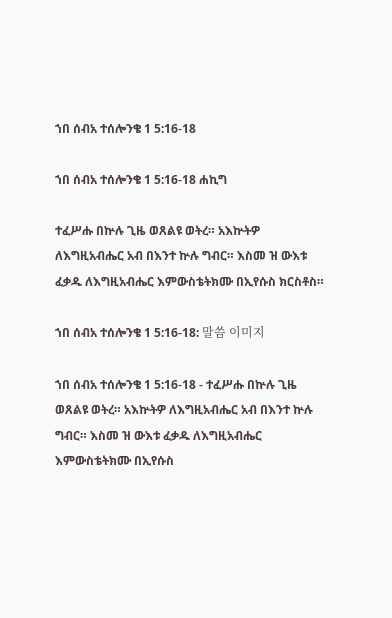ኀበ ሰብአ ተሰሎንቄ 1 5:16-18

ኀበ ሰብአ ተሰሎንቄ 1 5:16-18 ሐኪግ

ተፈሥሑ በኵሉ ጊዜ ወጸልዩ ወትረ። አእኵትዎ ለእግዚአብሔር አብ በእንተ ኵሉ ግብር። እስመ ዝ ውእቱ ፈቃዱ ለእግዚአብሔር እምውስቴትክሙ በኢየሱስ ክርስቶስ።

ኀበ ሰብአ ተሰሎንቄ 1 5:16-18: 말씀 이미지

ኀበ ሰብአ ተሰሎንቄ 1 5:16-18 - ተፈሥሑ በኵሉ ጊዜ ወጸልዩ ወትረ። አእኵትዎ ለእግዚአብሔር አብ በእንተ ኵሉ ግብር። እስመ ዝ ውእቱ ፈቃዱ ለእግዚአብሔር እምውስቴትክሙ በኢየሱስ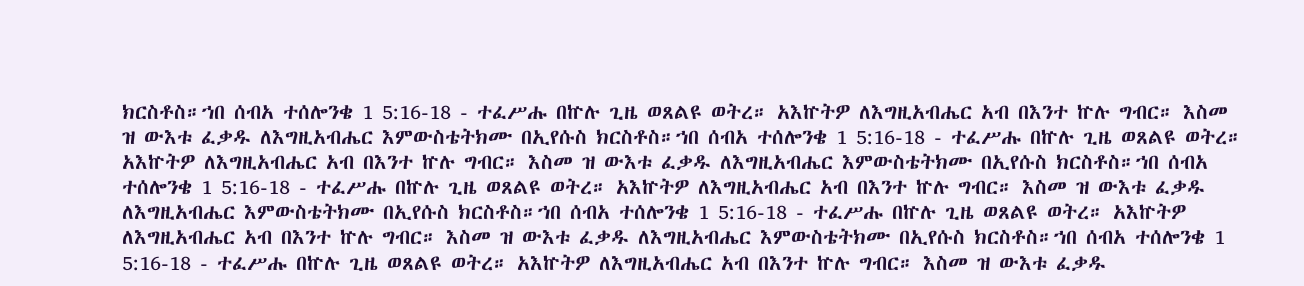ክርስቶስ።ኀበ ሰብአ ተሰሎንቄ 1 5:16-18 - ተፈሥሑ በኵሉ ጊዜ ወጸልዩ ወትረ። አእኵትዎ ለእግዚአብሔር አብ በእንተ ኵሉ ግብር። እስመ ዝ ውእቱ ፈቃዱ ለእግዚአብሔር እምውስቴትክሙ በኢየሱስ ክርስቶስ።ኀበ ሰብአ ተሰሎንቄ 1 5:16-18 - ተፈሥሑ በኵሉ ጊዜ ወጸልዩ ወትረ። አእኵትዎ ለእግዚአብሔር አብ በእንተ ኵሉ ግብር። እስመ ዝ ውእቱ ፈቃዱ ለእግዚአብሔር እምውስቴትክሙ በኢየሱስ ክርስቶስ።ኀበ ሰብአ ተሰሎንቄ 1 5:16-18 - ተፈሥሑ በኵሉ ጊዜ ወጸልዩ ወትረ። አእኵትዎ ለእግዚአብሔር አብ በእንተ ኵሉ ግብር። እስመ ዝ ውእቱ ፈቃዱ ለእግዚአብሔር እምውስቴትክሙ በኢየሱስ ክርስቶስ።ኀበ ሰብአ ተሰሎንቄ 1 5:16-18 - ተፈሥሑ በኵሉ ጊዜ ወጸልዩ ወትረ። አእኵትዎ ለእግዚአብሔር አብ በእንተ ኵሉ ግብር። እስመ ዝ ውእቱ ፈቃዱ ለእግዚአብሔር እምውስቴትክሙ በኢየሱስ ክርስቶስ።ኀበ ሰብአ ተሰሎንቄ 1 5:16-18 - ተፈሥሑ በኵሉ ጊዜ ወጸልዩ ወትረ። አእኵትዎ ለእግዚአብሔር አብ በእንተ ኵሉ ግብር። እስመ ዝ ውእቱ ፈቃዱ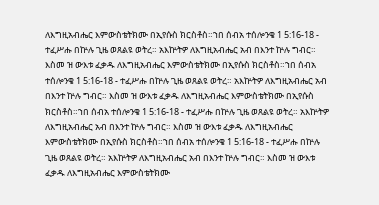ለእግዚአብሔር እምውስቴትክሙ በኢየሱስ ክርስቶስ።ኀበ ሰብአ ተሰሎንቄ 1 5:16-18 - ተፈሥሑ በኵሉ ጊዜ ወጸልዩ ወትረ። አእኵትዎ ለእግዚአብሔር አብ በእንተ ኵሉ ግብር። እስመ ዝ ውእቱ ፈቃዱ ለእግዚአብሔር እምውስቴትክሙ በኢየሱስ ክርስቶስ።ኀበ ሰብአ ተሰሎንቄ 1 5:16-18 - ተፈሥሑ በኵሉ ጊዜ ወጸልዩ ወትረ። አእኵትዎ ለእግዚአብሔር አብ በእንተ ኵሉ ግብር። እስመ ዝ ውእቱ ፈቃዱ ለእግዚአብሔር እምውስቴትክሙ በኢየሱስ ክርስቶስ።ኀበ ሰብአ ተሰሎንቄ 1 5:16-18 - ተፈሥሑ በኵሉ ጊዜ ወጸልዩ ወትረ። አእኵትዎ ለእግዚአብሔር አብ በእንተ ኵሉ ግብር። እስመ ዝ ውእቱ ፈቃዱ ለእግዚአብሔር እምውስቴትክሙ በኢየሱስ ክርስቶስ።ኀበ ሰብአ ተሰሎንቄ 1 5:16-18 - ተፈሥሑ በኵሉ ጊዜ ወጸልዩ ወትረ። አእኵትዎ ለእግዚአብሔር አብ በእንተ ኵሉ ግብር። እስመ ዝ ውእቱ ፈቃዱ ለእግዚአብሔር እምውስቴትክሙ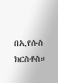በኢየሱስ ክርስቶስ።